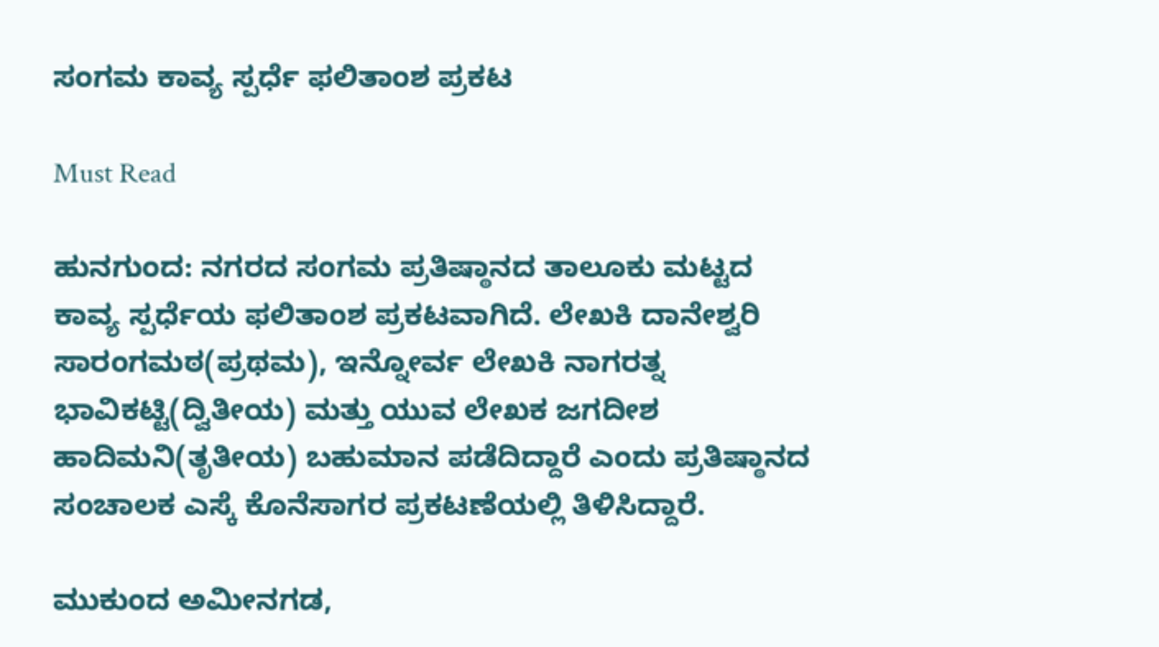ಸಂಗಮ ಕಾವ್ಯ ಸ್ಪರ್ಧೆ ಫಲಿತಾಂಶ ಪ್ರಕಟ

Must Read

ಹುನಗುಂದ: ನಗರದ ಸಂಗಮ ಪ್ರತಿಷ್ಠಾನದ ತಾಲೂಕು ಮಟ್ಟದ ಕಾವ್ಯ ಸ್ಪರ್ಧೆಯ ಫಲಿತಾಂಶ ಪ್ರಕಟವಾಗಿದೆ. ಲೇಖಕಿ ದಾನೇಶ್ವರಿ ಸಾರಂಗಮಠ(ಪ್ರಥಮ), ಇನ್ನೋರ್ವ ಲೇಖಕಿ ನಾಗರತ್ನ ಭಾವಿಕಟ್ಟಿ(ದ್ವಿತೀಯ) ಮತ್ತು ಯುವ ಲೇಖಕ ಜಗದೀಶ ಹಾದಿಮನಿ(ತೃತೀಯ) ಬಹುಮಾನ ಪಡೆದಿದ್ದಾರೆ ಎಂದು ಪ್ರತಿಷ್ಠಾನದ ಸಂಚಾಲಕ ಎಸ್ಕೆ ಕೊನೆಸಾಗರ ಪ್ರಕಟಣೆಯಲ್ಲಿ ತಿಳಿಸಿದ್ದಾರೆ.

ಮುಕುಂದ ಅಮೀನಗಡ,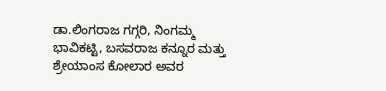ಡಾ.ಲಿಂಗರಾಜ ಗಗ್ಗರಿ, ನಿಂಗಮ್ಮ ಭಾವಿಕಟ್ಟಿ, ಬಸವರಾಜ ಕನ್ನೂರ ಮತ್ತು ಶ್ರೇಯಾಂಸ ಕೋಲಾರ ಅವರ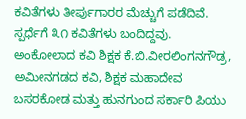ಕವಿತೆಗಳು ತೀರ್ಪುಗಾರರ ಮೆಚ್ಚುಗೆ ಪಡೆದಿವೆ. ಸ್ಪರ್ಧೆಗೆ ೩೧ ಕವಿತೆಗಳು ಬಂದಿದ್ದವು.
ಅಂಕೋಲಾದ ಕವಿ ಶಿಕ್ಷಕ ಕೆ.ಬಿ.ವೀರಲಿಂಗನಗೌಡ್ರ, ಅಮೀನಗಡದ ಕವಿ, ಶಿಕ್ಷಕ ಮ‌ಹಾದೇವ ಬಸರಕೋಡ ಮತ್ತು ಹುನಗುಂದ ಸರ್ಕಾರಿ ಪಿಯು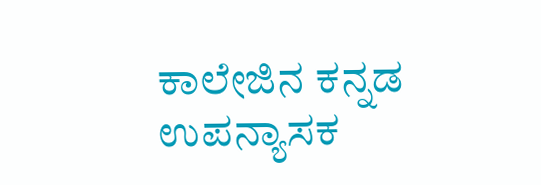ಕಾಲೇಜಿನ ಕನ್ನಡ ಉಪನ್ಯಾಸಕ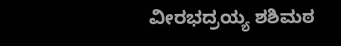ವೀರಭದ್ರಯ್ಯ ಶಶಿಮಠ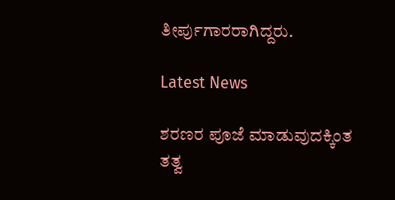ತೀರ್ಪುಗಾರರಾಗಿದ್ದರು.

Latest News

ಶರಣರ ಪೂಜೆ ಮಾಡುವುದಕ್ಕಿಂತ ತತ್ವ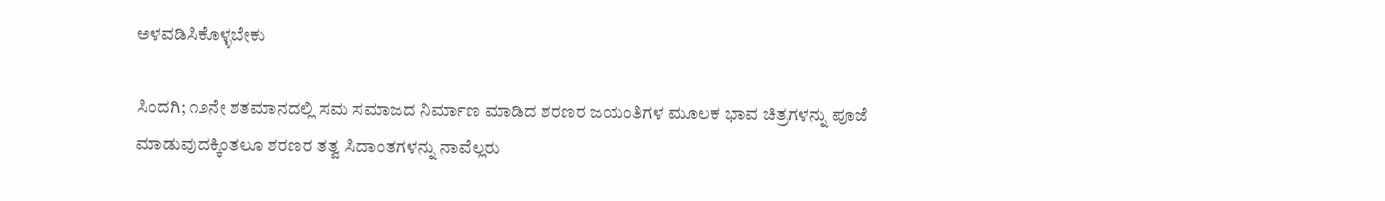ಅಳವಡಿಸಿಕೊಳ್ಳಬೇಕು

ಸಿಂದಗಿ; ೧೨ನೇ ಶತಮಾನದಲ್ಲಿ ಸಮ ಸಮಾಜದ ನಿರ್ಮಾಣ ಮಾಡಿದ ಶರಣರ ಜಯಂತಿಗಳ ಮೂಲಕ ಭಾವ ಚಿತ್ರಗಳನ್ನು ಪೂಜೆ ಮಾಡುವುದಕ್ಕಿಂತಲೂ ಶರಣರ ತತ್ವ ಸಿದಾಂತಗಳನ್ನು ನಾವೆಲ್ಲರು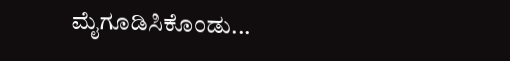ಮೈಗೂಡಿಸಿಕೊಂಡು...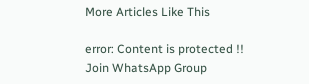More Articles Like This

error: Content is protected !!
Join WhatsApp Group